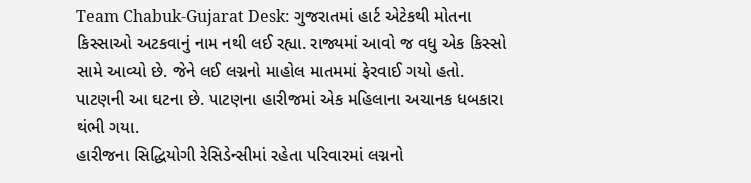Team Chabuk-Gujarat Desk: ગુજરાતમાં હાર્ટ એટેકથી મોતના કિસ્સાઓ અટકવાનું નામ નથી લઈ રહ્યા. રાજ્યમાં આવો જ વધુ એક કિસ્સો સામે આવ્યો છે. જેને લઈ લગ્નનો માહોલ માતમમાં ફેરવાઈ ગયો હતો. પાટણની આ ઘટના છે. પાટણના હારીજમાં એક મહિલાના અચાનક ધબકારા થંભી ગયા.
હારીજના સિદ્ધિયોગી રેસિડેન્સીમાં રહેતા પરિવારમાં લગ્નનો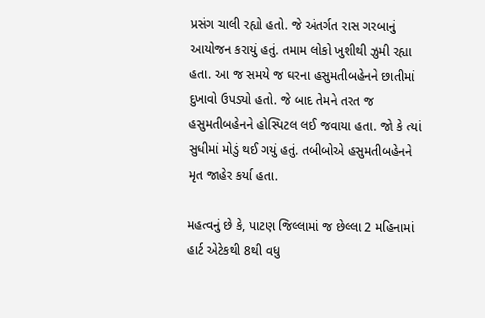પ્રસંગ ચાલી રહ્યો હતો. જે અંતર્ગત રાસ ગરબાનું આયોજન કરાયું હતું. તમામ લોકો ખુશીથી ઝુમી રહ્યા હતા. આ જ સમયે જ ઘરના હસુમતીબહેનને છાતીમાં દુખાવો ઉપડ્યો હતો. જે બાદ તેમને તરત જ હસુમતીબહેનને હોસ્પિટલ લઈ જવાયા હતા. જો કે ત્યાં સુધીમાં મોડું થઈ ગયું હતું. તબીબોએ હસુમતીબહેનને મૃત જાહેર કર્યા હતા.

મહત્વનું છે કે, પાટણ જિલ્લામાં જ છેલ્લા 2 મહિનામાં હાર્ટ એટેકથી 8થી વધુ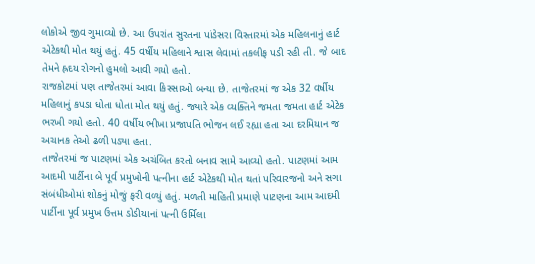લોકોએ જીવ ગુમાવ્યો છે. આ ઉપરાંત સુરતના પાંડેસરા વિસ્તારમાં એક મહિલનાનું હાર્ટ એટેકથી મોત થયું હતું. 45 વર્ષીય મહિલાને શ્વાસ લેવામાં તકલીફ પડી રહી તી. જે બાદ તેમને હ્રદય રોગનો હુમલો આવી ગયો હતો.
રાજકોટમાં પણ તાજેતરમાં આવા કિસ્સાઓ બન્યા છે. તાજેતરમાં જ એક 32 વર્ષીય મહિલાનું કપડા ધોતા ધોતા મોત થયું હતું. જ્યારે એક વ્યક્તિને જમતા જમતા હાર્ટ એટેક ભરખી ગયો હતો. 40 વર્ષીય ભીખા પ્રજાપતિ ભોજન લઈ રહ્યા હતા આ દરમિયાન જ અચાનક તેઓ ઢળી પડ્યા હતા.
તાજેતરમાં જ પાટણમાં એક અચંબિત કરતો બનાવ સામે આવ્યો હતો. પાટણમાં આમ આદમી પાર્ટીના બે પૂર્વ પ્રમુખોની પત્નીના હાર્ટ એટેકથી મોત થતાં પરિવારજનો અને સગા સંબંધીઓમાં શોકનું મોજું ફરી વળ્યું હતું. મળતી માહિતી પ્રમાણે પાટણના આમ આદમી પાર્ટીના પૂર્વ પ્રમુખ ઉત્તમ ડોડીયાનાં પત્ની ઉર્મિલા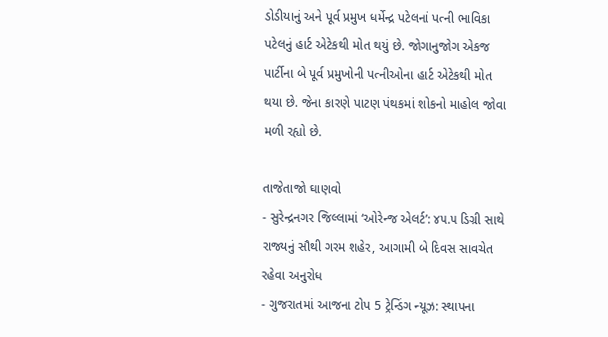ડોડીયાનું અને પૂર્વ પ્રમુખ ધર્મેન્દ્ર પટેલનાં પત્ની ભાવિકા પટેલનું હાર્ટ એટેકથી મોત થયું છે. જોગાનુજોગ એકજ પાર્ટીના બે પૂર્વ પ્રમુખોની પત્નીઓના હાર્ટ એટેકથી મોત થયા છે. જેના કારણે પાટણ પંથકમાં શોકનો માહોલ જોવા મળી રહ્યો છે.

તાજેતાજો ઘાણવો
- સુરેન્દ્રનગર જિલ્લામાં ‘ઓરેન્જ એલર્ટ’: ૪૫.૫ ડિગ્રી સાથે રાજ્યનું સૌથી ગરમ શહેર, આગામી બે દિવસ સાવચેત રહેવા અનુરોધ
- ગુજરાતમાં આજના ટોપ 5 ટ્રેન્ડિંગ ન્યૂઝ: સ્થાપના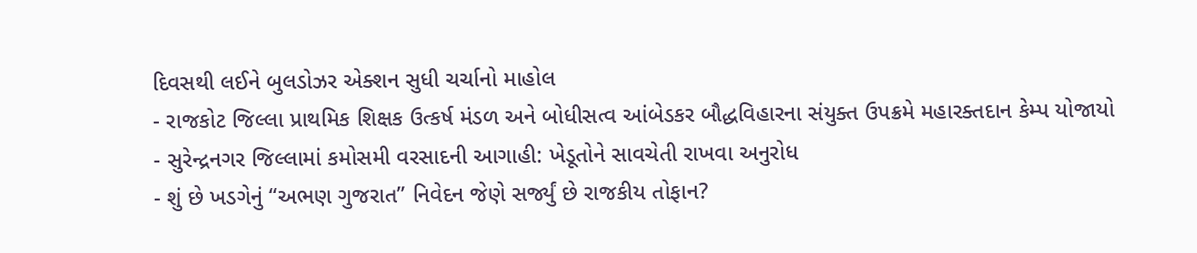દિવસથી લઈને બુલડોઝર એક્શન સુધી ચર્ચાનો માહોલ
- રાજકોટ જિલ્લા પ્રાથમિક શિક્ષક ઉત્કર્ષ મંડળ અને બોધીસત્વ આંબેડકર બૌદ્ધવિહારના સંયુક્ત ઉપક્રમે મહારક્તદાન કેમ્પ યોજાયો
- સુરેન્દ્રનગર જિલ્લામાં કમોસમી વરસાદની આગાહી: ખેડૂતોને સાવચેતી રાખવા અનુરોધ
- શું છે ખડગેનું “અભણ ગુજરાત” નિવેદન જેણે સર્જ્યું છે રાજકીય તોફાન?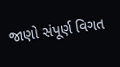જાણો સંપૂર્ણ વિગત